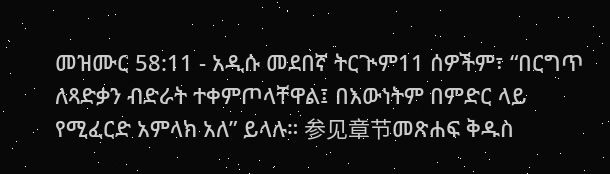መዝሙር 58:11 - አዲሱ መደበኛ ትርጒም11 ሰዎችም፣ “በርግጥ ለጻድቃን ብድራት ተቀምጦላቸዋል፤ በእውነትም በምድር ላይ የሚፈርድ አምላክ አለ” ይላሉ። 参见章节መጽሐፍ ቅዱስ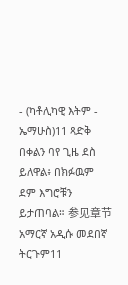- (ካቶሊካዊ እትም - ኤማሁስ)11 ጻድቅ በቀልን ባየ ጊዜ ደስ ይለዋል፥ በክፉዉም ደም እግሮቹን ይታጠባል። 参见章节አማርኛ አዲሱ መደበኛ ትርጉም11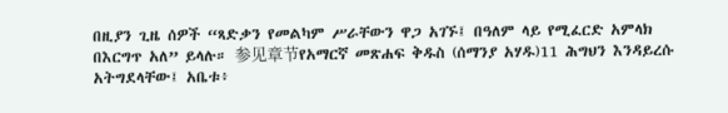በዚያን ጊዜ ሰዎች “ጻድቃን የመልካም ሥራቸውን ዋጋ አገኙ፤ በዓለም ላይ የሚፈርድ አምላክ በእርግጥ አለ” ይላሉ። 参见章节የአማርኛ መጽሐፍ ቅዱስ (ሰማንያ አሃዱ)11 ሕግህን እንዳይረሱ አትግደላቸው፤ አቤቱ፥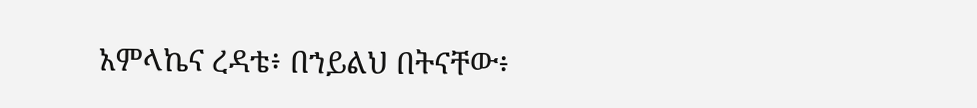አምላኬና ረዳቴ፥ በኀይልህ በትናቸው፥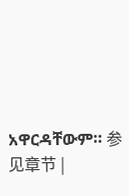አዋርዳቸውም። 参见章节 |